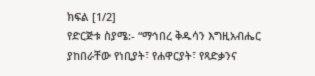ክፍል [1/2]
የድርጅቱ ስያሜ:- “ማኅበረ ቅዱሳን እግዚአብሔር ያከበራቸው የነቢያት፣ የሐዋርያት፣ የጻድቃንና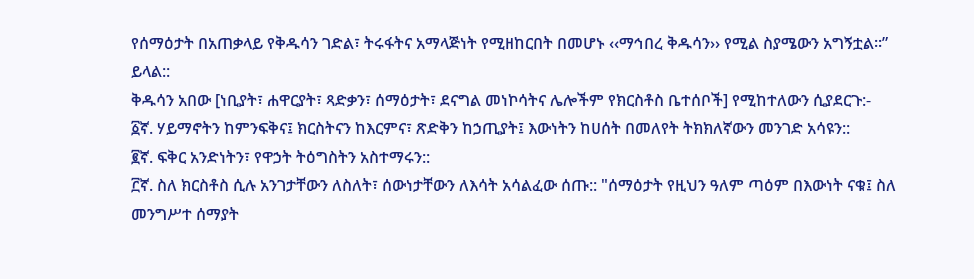የሰማዕታት በአጠቃላይ የቅዱሳን ገድል፣ ትሩፋትና አማላጅነት የሚዘከርበት በመሆኑ ‹‹ማኅበረ ቅዱሳን›› የሚል ስያሜውን አግኝቷል፡፡” ይላል::
ቅዱሳን አበው [ነቢያት፣ ሐዋርያት፣ ጻድቃን፣ ሰማዕታት፣ ደናግል መነኮሳትና ሌሎችም የክርስቶስ ቤተሰቦች] የሚከተለውን ሲያደርጉ:-
፩ኛ. ሃይማኖትን ከምንፍቅና፤ ክርስትናን ከእርምና፣ ጽድቅን ከኃጢያት፤ እውነትን ከሀሰት በመለየት ትክክለኛውን መንገድ አሳዩን::
፪ኛ. ፍቅር አንድነትን፣ የዋኃት ትዕግስትን አስተማሩን::
፫ኛ. ስለ ክርስቶስ ሲሉ አንገታቸውን ለስለት፣ ሰውነታቸውን ለእሳት አሳልፈው ሰጡ:: "ሰማዕታት የዚህን ዓለም ጣዕም በእውነት ናቁ፤ ስለ መንግሥተ ሰማያት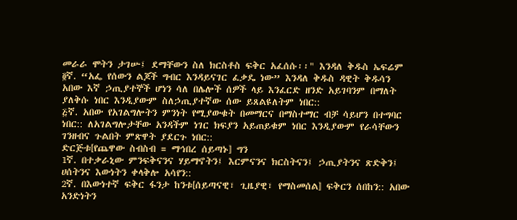መራራ ሞትን ታገሡ፤ ደማቸውን ስለ ክርስቶስ ፍቅር አፈሰሱ፡፡" እንዳለ ቅዱስ ኤፍሬም
፬ኛ. “አፌ የሰውን ልጆች ግብር እንዳይናገር ፈቃዴ ነው” እንዳለ ቅዱስ ዳዊት ቅዱሳን አበው እኛ ኃጢያተኞች ሆነን ሳለ በሌሎች ሰዎች ላይ እንፈርድ ዘንድ አይገባንም በማለት ያለቅሱ ነበር እንዲያውም ስለኃጢያተኛው ሰው ይጸልዩለትም ነበር::
፭ኛ. አበው የአገልግሎትን ምንነት የሚያውቁት በመማርና በማስተማር ብቻ ሳይሆን በተግባር ነበር:: ለአገልግሎታቸው አንዳችም ነገር ክፍያን አይጠይቁም ነበር እንዲያውም የራሳቸውን ገንዘብና ጉልበት ምጽዋት ያደርጉ ነበር::
ድርጅቱ[የጨዋው ስብስብ = ማኅበረ ሰይጣኑ] ግን
1ኛ. በተቃራኒው ምንፍቅናንና ሃይማኖትን፤ እርምናንና ክርስትናን፤ ኃጢያትንና ጽድቅን፤ ሀሰትንና እውነትን ቀላቅሎ አሳየን::
2ኛ. በእውነተኛ ፍቅር ፋንታ ከንቱ[ሰይጣናዊ፣ ጊዜያዊ፣ የማስመሰል] ፍቅርን ሰበከን:: አበው አንድነትን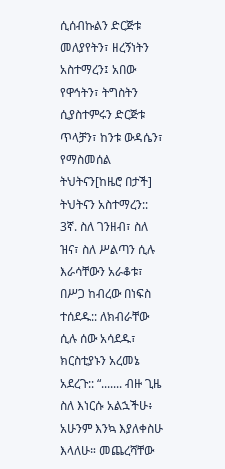ሲሰብኩልን ድርጅቱ መለያየትን፣ ዘረኝነትን አስተማረን፤ አበው የዋኅትን፣ ትግስትን ሲያስተምሩን ድርጅቱ ጥላቻን፣ ከንቱ ውዳሴን፣ የማስመሰል ትህትናን[ከዜሮ በታች] ትህትናን አስተማረን::
3ኛ. ስለ ገንዘብ፣ ስለ ዝና፣ ስለ ሥልጣን ሲሉ እራሳቸውን አራቆቱ፣ በሥጋ ከብረው በነፍስ ተሰደዱ:: ለክብራቸው ሲሉ ሰው አሳደዱ፣ ክርስቲያኑን አረመኔ አደረጉ:: “....... ብዙ ጊዜ ስለ እነርሱ አልኋችሁ፥ አሁንም እንኳ እያለቀስሁ እላለሁ። መጨረሻቸው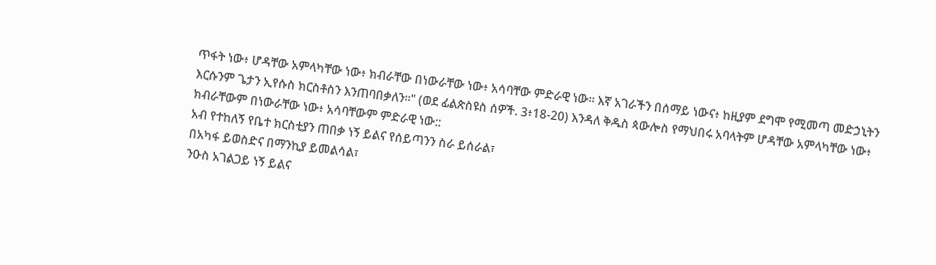ጥፋት ነው፥ ሆዳቸው አምላካቸው ነው፥ ክብራቸው በነውራቸው ነው፥ አሳባቸው ምድራዊ ነው። እኛ አገራችን በሰማይ ነውና፥ ከዚያም ደግሞ የሚመጣ መድኃኒትን እርሱንም ጌታን ኢየሱስ ክርስቶስን እንጠባበቃለን።" (ወደ ፊልጵስዩስ ሰዎች. 3፥18-20) እንዳለ ቅዱስ ጳውሎስ የማህበሩ አባላትም ሆዳቸው አምላካቸው ነው፥ ክብራቸውም በነውራቸው ነው፥ አሳባቸውም ምድራዊ ነው::
አብ የተከለኝ የቤተ ክርስቲያን ጠበቃ ነኝ ይልና የሰይጣንን ስራ ይሰራል፣
በአካፋ ይወስድና በማንኪያ ይመልሳል፣
ንዑስ አገልጋይ ነኝ ይልና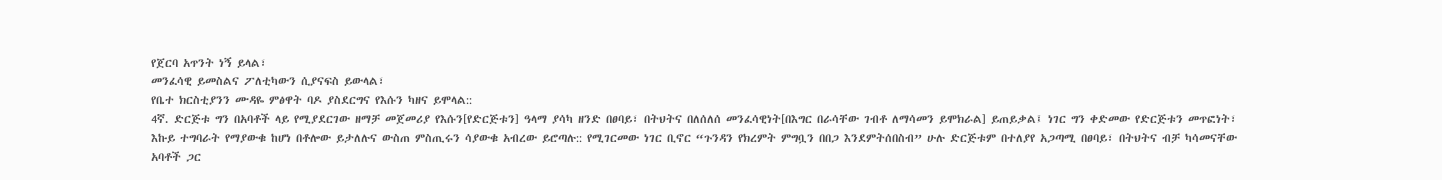የጀርባ አጥንት ነኝ ይላል፣
መንፈሳዊ ይመስልና ፖለቲካውን ሲያናፍስ ይውላል፣
የቤተ ክርስቲያንን ሙዳዬ ምፅዋት ባዶ ያስደርግና የእሱን ካዘና ይሞላል::
4ኛ. ድርጅቱ ግን በአባቶች ላይ የሚያደርገው ዘማቻ መጀመሪያ የእሱን[የድርጅቱን] ዓላማ ያሳካ ዘንድ በፀባይ፣ በትህትና በለሰለሰ መንፈሳዊነት[በእግር በራሳቸው ገብቶ ለማሳመን ይሞክራል] ይጠይቃል፤ ነገር ግን ቀድመው የድርጅቱን መጥፎነት፣ እኩይ ተግባራት የማያውቁ ከሆነ በቶሎው ይታለሉና ውስጠ ምስጢሩን ሳያውቁ አብረው ይሮጣሉ:: የሚገርመው ነገር ቢኖር “ጉንዳን የክረምት ምግቧን በበጋ እንደምትሰበስብ” ሁሉ ድርጅቱም በተለያየ አጋጣሚ በፀባይ፣ በትህትና ብቻ ካሳመናቸው አባቶች ጋር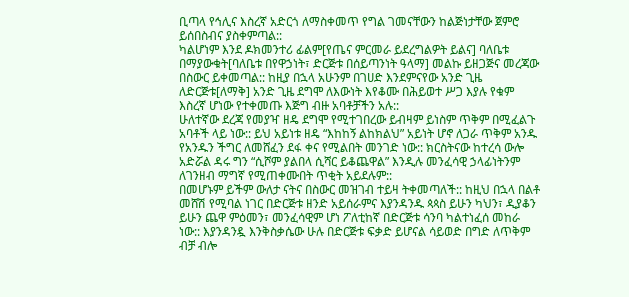ቢጣላ የኅሊና እስረኛ አድርጎ ለማስቀመጥ የግል ገመናቸውን ከልጅነታቸው ጀምሮ ይሰበስብና ያስቀምጣል::
ካልሆነም እንደ ዶክመንተሪ ፊልም[የጤና ምርመራ ይደረግልዎት ይልና] ባለቤቱ በማያውቁት[ባለቤቱ በየዋኃነት፣ ድርጅቱ በሰይጣንነት ዓላማ] መልኩ ይዘጋጅና መረጃው በስውር ይቀመጣል:: ከዚያ በኋላ አሁንም በገሀድ እንደምናየው አንድ ጊዜ ለድርጅቱ[ለማቅ] አንድ ጊዜ ደግሞ ለእውነት እየቆሙ በሕይወተ ሥጋ እያሉ የቁም እስረኛ ሆነው የተቀመጡ እጅግ ብዙ አባቶቻችን አሉ::
ሁለተኛው ደረጃ የመያዣ ዘዴ ደግሞ የሚተገበረው ይብዛም ይነስም ጥቅም በሚፈልጉ አባቶች ላይ ነው:: ይህ አይነቱ ዘዴ “እከከኝ ልከክልህ” አይነት ሆኖ ለጋራ ጥቅም አንዱ የአንዱን ችግር ለመሸፈን ደፋ ቀና የሚልበት መንገድ ነው:: ክርስትናው ከተረሳ ውሎ አድሯል ዳሩ ግን “ሲሾም ያልበላ ሲሻር ይቆጨዋል” እንዲሉ መንፈሳዊ ኃላፊነትንም ለገንዘብ ማግኛ የሚጠቀሙበት ጥቂት አይደሉም::
በመሆኑም ይችም ውለታ ናትና በስውር መዝገብ ተይዛ ትቀመጣለች:: ከዚህ በኋላ በልቶ መሸሽ የሚባል ነገር በድርጅቱ ዘንድ አይሰራምና እያንዳንዱ ጳጳስ ይሁን ካህን፣ ዲያቆን ይሁን ጨዋ ምዕመን፣ መንፈሳዊም ሆነ ፖለቲከኛ በድርጅቱ ሳንባ ካልተነፈሰ መከራ ነው:: እያንዳንዷ እንቅስቃሴው ሁሉ በድርጅቱ ፍቃድ ይሆናል ሳይወድ በግድ ለጥቅም ብቻ ብሎ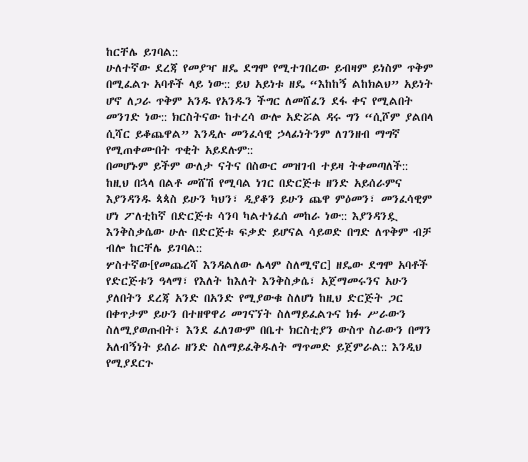ከርቸሌ ይገባል::
ሁለተኛው ደረጃ የመያዣ ዘዴ ደግሞ የሚተገበረው ይብዛም ይነስም ጥቅም በሚፈልጉ አባቶች ላይ ነው:: ይህ አይነቱ ዘዴ “እከከኝ ልከክልህ” አይነት ሆኖ ለጋራ ጥቅም አንዱ የአንዱን ችግር ለመሸፈን ደፋ ቀና የሚልበት መንገድ ነው:: ክርስትናው ከተረሳ ውሎ አድሯል ዳሩ ግን “ሲሾም ያልበላ ሲሻር ይቆጨዋል” እንዲሉ መንፈሳዊ ኃላፊነትንም ለገንዘብ ማግኛ የሚጠቀሙበት ጥቂት አይደሉም::
በመሆኑም ይችም ውለታ ናትና በስውር መዝገብ ተይዛ ትቀመጣለች:: ከዚህ በኋላ በልቶ መሸሽ የሚባል ነገር በድርጅቱ ዘንድ አይሰራምና እያንዳንዱ ጳጳስ ይሁን ካህን፣ ዲያቆን ይሁን ጨዋ ምዕመን፣ መንፈሳዊም ሆነ ፖለቲከኛ በድርጅቱ ሳንባ ካልተነፈሰ መከራ ነው:: እያንዳንዷ እንቅስቃሴው ሁሉ በድርጅቱ ፍቃድ ይሆናል ሳይወድ በግድ ለጥቅም ብቻ ብሎ ከርቸሌ ይገባል::
ሦስተኛው[የመጨረሻ እንዳልለው ሌላም ስለሚኖር] ዘዴው ደግሞ አባቶች የድርጅቱን ዓላማ፣ የእለት ከእለት እንቅስቃሴ፣ አጀማመሩንና አሁን ያለበትን ደረጃ አንድ በአንድ የሚያውቁ ስለሆነ ከዚህ ድርጅት ጋር በቀጥታም ይሁን በተዘዋዋሪ መገናኘት ስለማይፈልጉና ክፉ ሥራውን ስለሚያወጡበት፣ እንደ ፈለገውም በቤተ ክርስቲያን ውስጥ ስራውን በማን አለብኝነት ይሰራ ዘንድ ስለማይፈቅዱለት ማጥመድ ይጀምራል:: እንዲህ የሚያደርጉ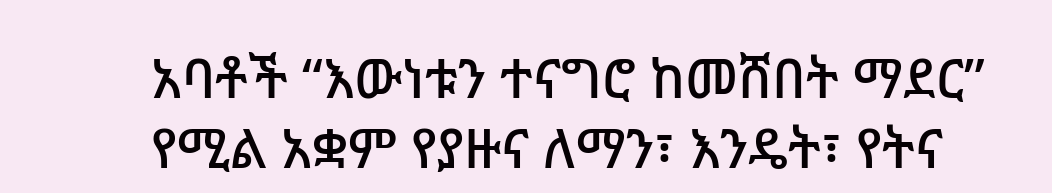አባቶች “እውነቱን ተናግሮ ከመሸበት ማደር” የሚል አቋም የያዙና ለማን፣ እንዴት፣ የትና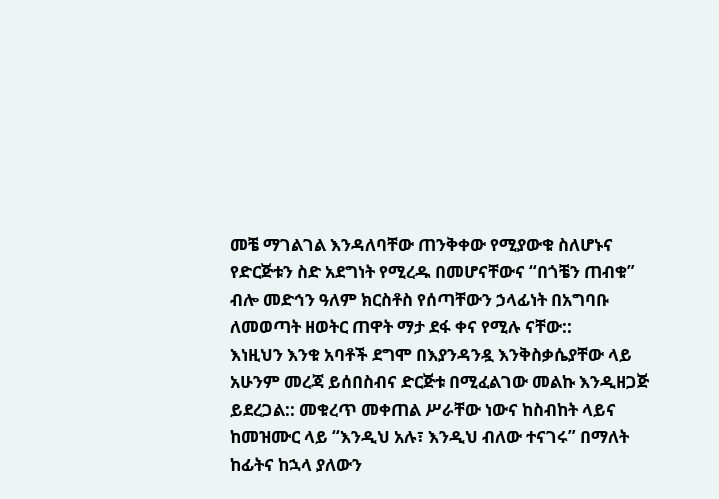መቼ ማገልገል እንዳለባቸው ጠንቅቀው የሚያውቁ ስለሆኑና የድርጅቱን ስድ አደግነት የሚረዱ በመሆናቸውና “በጎቼን ጠብቁ” ብሎ መድኅን ዓለም ክርስቶስ የሰጣቸውን ኃላፊነት በአግባቡ ለመወጣት ዘወትር ጠዋት ማታ ደፋ ቀና የሚሉ ናቸው::
እነዚህን እንቁ አባቶች ደግሞ በእያንዳንዷ እንቅስቃሴያቸው ላይ አሁንም መረጃ ይሰበስብና ድርጅቱ በሚፈልገው መልኩ እንዲዘጋጅ ይደረጋል:: መቁረጥ መቀጠል ሥራቸው ነውና ከስብከት ላይና ከመዝሙር ላይ “እንዲህ አሉ፣ እንዲህ ብለው ተናገሩ” በማለት ከፊትና ከኋላ ያለውን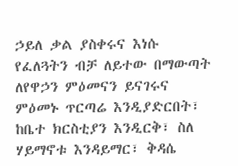ኃይለ ቃል ያስቀሩና እነሱ የፈለጓትን ብቻ ለይተው በማውጣት ለየዋኃን ምዕመናን ይናገሩና ምዕመኑ ጥርጣሬ እንዲያድርበት፣ ከቤተ ክርስቲያን እንዲርቅ፣ ስለ ሃይማኖቱ እንዳይማር፣ ቅዳሴ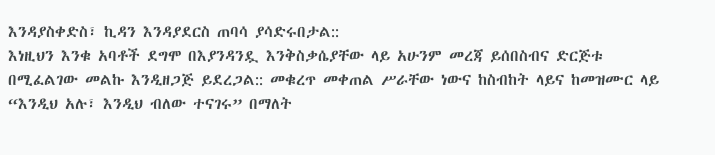እንዳያስቀድስ፣ ኪዳን እንዳያደርስ ጠባሳ ያሳድሩበታል::
እነዚህን እንቁ አባቶች ደግሞ በእያንዳንዷ እንቅስቃሴያቸው ላይ አሁንም መረጃ ይሰበስብና ድርጅቱ በሚፈልገው መልኩ እንዲዘጋጅ ይደረጋል:: መቁረጥ መቀጠል ሥራቸው ነውና ከስብከት ላይና ከመዝሙር ላይ “እንዲህ አሉ፣ እንዲህ ብለው ተናገሩ” በማለት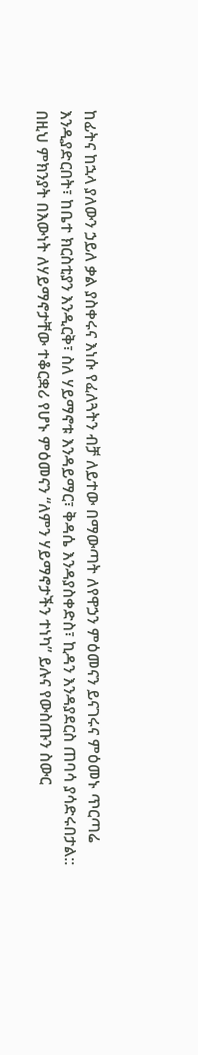ከፊትና ከኋላ ያለውን ኃይለ ቃል ያስቀሩና እነሱ የፈለጓትን ብቻ ለይተው በማውጣት ለየዋኃን ምዕመናን ይናገሩና ምዕመኑ ጥርጣሬ እንዲያድርበት፣ ከቤተ ክርስቲያን እንዲርቅ፣ ስለ ሃይማኖቱ እንዳይማር፣ ቅዳሴ እንዳያስቀድስ፣ ኪዳን እንዳያደርስ ጠባሳ ያሳድሩበታል::
በዚህ ምክንያት በእውነት ለሃይማኖታቸው ተቆርቋሪ የሆኑ ምዕመናን “ለምን ሃይማኖታችን ተነካ” ይሉና የውስጡን ስውር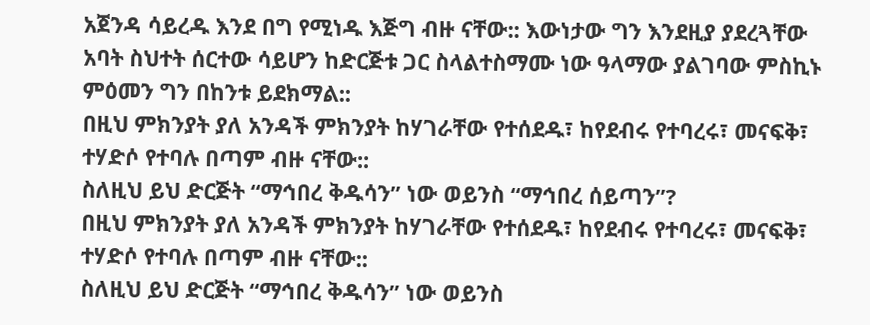አጀንዳ ሳይረዱ እንደ በግ የሚነዱ እጅግ ብዙ ናቸው:: እውነታው ግን እንደዚያ ያደረጓቸው አባት ስህተት ሰርተው ሳይሆን ከድርጅቱ ጋር ስላልተስማሙ ነው ዓላማው ያልገባው ምስኪኑ ምዕመን ግን በከንቱ ይደክማል::
በዚህ ምክንያት ያለ አንዳች ምክንያት ከሃገራቸው የተሰደዱ፣ ከየደብሩ የተባረሩ፣ መናፍቅ፣ ተሃድሶ የተባሉ በጣም ብዙ ናቸው::
ስለዚህ ይህ ድርጅት “ማኅበረ ቅዱሳን” ነው ወይንስ “ማኅበረ ሰይጣን”?
በዚህ ምክንያት ያለ አንዳች ምክንያት ከሃገራቸው የተሰደዱ፣ ከየደብሩ የተባረሩ፣ መናፍቅ፣ ተሃድሶ የተባሉ በጣም ብዙ ናቸው::
ስለዚህ ይህ ድርጅት “ማኅበረ ቅዱሳን” ነው ወይንስ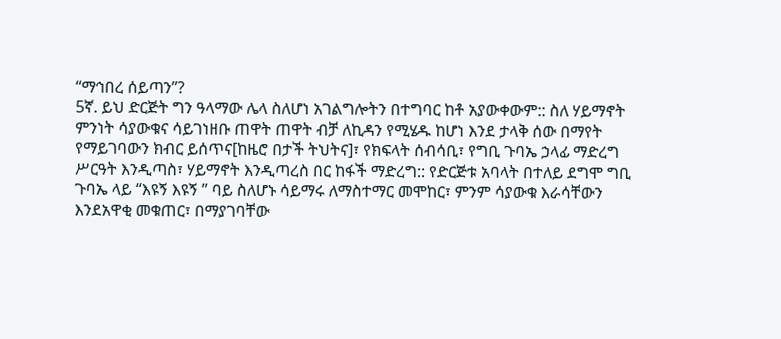“ማኅበረ ሰይጣን”?
5ኛ. ይህ ድርጅት ግን ዓላማው ሌላ ስለሆነ አገልግሎትን በተግባር ከቶ አያውቀውም:: ስለ ሃይማኖት ምንነት ሳያውቁና ሳይገነዘቡ ጠዋት ጠዋት ብቻ ለኪዳን የሚሄዱ ከሆነ እንደ ታላቅ ሰው በማየት የማይገባውን ክብር ይሰጥና[ከዜሮ በታች ትህትና]፣ የክፍላት ሰብሳቢ፣ የግቢ ጉባኤ ኃላፊ ማድረግ ሥርዓት እንዲጣስ፣ ሃይማኖት እንዲጣረስ በር ከፋች ማድረግ:: የድርጅቱ አባላት በተለይ ደግሞ ግቢ ጉባኤ ላይ “እዩኝ እዩኝ ” ባይ ስለሆኑ ሳይማሩ ለማስተማር መሞከር፣ ምንም ሳያውቁ እራሳቸውን እንደአዋቂ መቁጠር፣ በማያገባቸው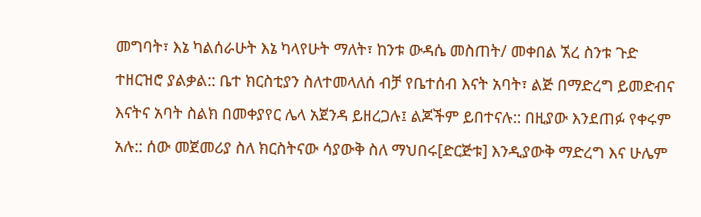መግባት፣ እኔ ካልሰራሁት እኔ ካላየሁት ማለት፣ ከንቱ ውዳሴ መስጠት/ መቀበል ኧረ ስንቱ ጉድ ተዘርዝሮ ያልቃል:: ቤተ ክርስቲያን ስለተመላለሰ ብቻ የቤተሰብ እናት አባት፣ ልጅ በማድረግ ይመድብና እናትና አባት ስልክ በመቀያየር ሌላ አጀንዳ ይዘረጋሉ፤ ልጆችም ይበተናሉ:: በዚያው እንደጠፉ የቀሩም አሉ:: ሰው መጀመሪያ ስለ ክርስትናው ሳያውቅ ስለ ማህበሩ[ድርጅቱ] እንዲያውቅ ማድረግ እና ሁሌም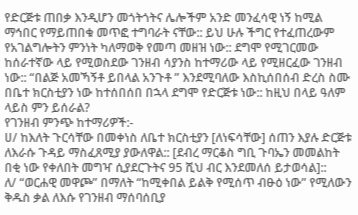የድርጅቱ ጠበቃ እንዲሆን መጎትጎትና ሌሎችም አንድ መንፈሳዊ ነኝ ከሚል ማኅበር የማይጠበቁ መጥፎ ተግባራት ናቸው:: ይህ ሁሉ ችግር የተፈጠረውም የአገልግሎትን ምንነት ካለማወቅ የመጣ መዘዝ ነው:: ደግሞ የሚገርመው ከሰራተኛው ላይ የሚወስደው ገንዘብ ሳያንስ ከተማሪው ላይ የሚዘርፈው ገንዘብ ነው:: “በልጅ አመኻኝቶ ይበላል አንጉቶ ” እንደሚባለው እስኪሰበሰብ ድረስ ስሙ በቤተ ክርስቲያን ነው ከተሰበሰበ በኋላ ደግሞ የድርጅቱ ነው:: ከዚህ በላይ ዓለም ላይስ ምን ይሰራል?
የገንዘብ ምንጭ ከተማሪዎች:-
ሀ/ ከእለት ጉርሳቸው በመቀነስ ለቤተ ክርስቲያን [ለነፍሳቸው] ሰጠን እያሉ ድርጅቱ ለእራሱ ጉዳይ ማስፈጸሚያ ያውለዋል:: [ደብረ ማርቆስ ግቢ ጉባኤን መመልከት በቂ ነው የቀለበት መግዣ ሲያደርጉትና 95 ሺህ ብር እንደመለሰ ይታወሳል]::
ለ/ “ወርሐዊ መዋጮ” በማለት “ከሚቀበል ይልቅ የሚሰጥ ብፁዕ ነው” የሚለውን ቅዱስ ቃል ለእሱ የገንዘብ ማሰባሰቢያ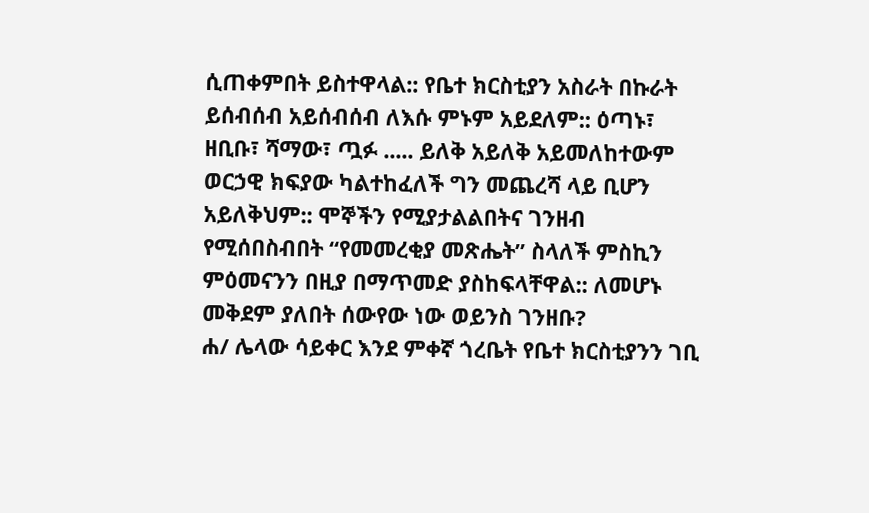ሲጠቀምበት ይስተዋላል:: የቤተ ክርስቲያን አስራት በኩራት ይሰብሰብ አይሰብሰብ ለእሱ ምኑም አይደለም:: ዕጣኑ፣ ዘቢቡ፣ ሻማው፣ ጧፉ ..... ይለቅ አይለቅ አይመለከተውም ወርኃዊ ክፍያው ካልተከፈለች ግን መጨረሻ ላይ ቢሆን አይለቅህም:: ሞኞችን የሚያታልልበትና ገንዘብ የሚሰበስብበት “የመመረቂያ መጽሔት” ስላለች ምስኪን ምዕመናንን በዚያ በማጥመድ ያስከፍላቸዋል:: ለመሆኑ መቅደም ያለበት ሰውየው ነው ወይንስ ገንዘቡ?
ሐ/ ሌላው ሳይቀር እንደ ምቀኛ ጎረቤት የቤተ ክርስቲያንን ገቢ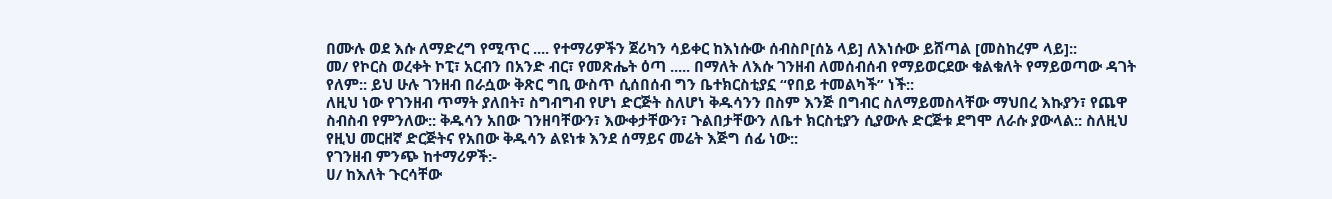በሙሉ ወደ እሱ ለማድረግ የሚጥር .... የተማሪዎችን ጀሪካን ሳይቀር ከእነሱው ሰብስቦ[ሰኔ ላይ] ለእነሱው ይሸጣል [መስከረም ላይ]::
መ/ የኮርስ ወረቀት ኮፒ፣ አርብን በአንድ ብር፣ የመጽሔት ዕጣ ..... በማለት ለእሱ ገንዘብ ለመሰብሰብ የማይወርደው ቁልቁለት የማይወጣው ዳገት የለም:: ይህ ሁሉ ገንዘብ በራሷው ቅጽር ግቢ ውስጥ ሲሰበሰብ ግን ቤተክርስቲያኗ “የበይ ተመልካች” ነች::
ለዚህ ነው የገንዘብ ጥማት ያለበት፣ ስግብግብ የሆነ ድርጅት ስለሆነ ቅዱሳንን በስም እንጅ በግብር ስለማይመስላቸው ማህበረ እኩያን፣ የጨዋ ስብስብ የምንለው:: ቅዱሳን አበው ገንዘባቸውን፣ እውቀታቸውን፣ ጉልበታቸውን ለቤተ ክርስቲያን ሲያውሉ ድርጅቱ ደግሞ ለራሱ ያውላል:: ስለዚህ የዚህ መርዘኛ ድርጅትና የአበው ቅዱሳን ልዩነቱ እንደ ሰማይና መሬት እጅግ ሰፊ ነው::
የገንዘብ ምንጭ ከተማሪዎች:-
ሀ/ ከእለት ጉርሳቸው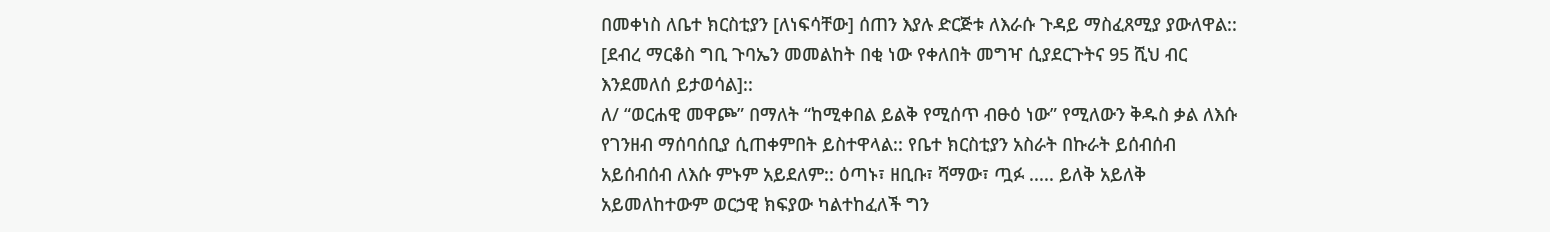በመቀነስ ለቤተ ክርስቲያን [ለነፍሳቸው] ሰጠን እያሉ ድርጅቱ ለእራሱ ጉዳይ ማስፈጸሚያ ያውለዋል:: [ደብረ ማርቆስ ግቢ ጉባኤን መመልከት በቂ ነው የቀለበት መግዣ ሲያደርጉትና 95 ሺህ ብር እንደመለሰ ይታወሳል]::
ለ/ “ወርሐዊ መዋጮ” በማለት “ከሚቀበል ይልቅ የሚሰጥ ብፁዕ ነው” የሚለውን ቅዱስ ቃል ለእሱ የገንዘብ ማሰባሰቢያ ሲጠቀምበት ይስተዋላል:: የቤተ ክርስቲያን አስራት በኩራት ይሰብሰብ አይሰብሰብ ለእሱ ምኑም አይደለም:: ዕጣኑ፣ ዘቢቡ፣ ሻማው፣ ጧፉ ..... ይለቅ አይለቅ አይመለከተውም ወርኃዊ ክፍያው ካልተከፈለች ግን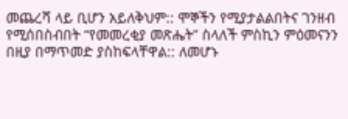መጨረሻ ላይ ቢሆን አይለቅህም:: ሞኞችን የሚያታልልበትና ገንዘብ የሚሰበስብበት “የመመረቂያ መጽሔት” ስላለች ምስኪን ምዕመናንን በዚያ በማጥመድ ያስከፍላቸዋል:: ለመሆኑ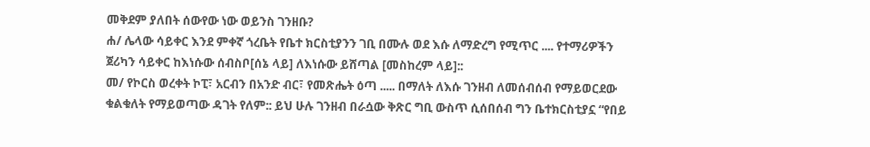መቅደም ያለበት ሰውየው ነው ወይንስ ገንዘቡ?
ሐ/ ሌላው ሳይቀር እንደ ምቀኛ ጎረቤት የቤተ ክርስቲያንን ገቢ በሙሉ ወደ እሱ ለማድረግ የሚጥር .... የተማሪዎችን ጀሪካን ሳይቀር ከእነሱው ሰብስቦ[ሰኔ ላይ] ለእነሱው ይሸጣል [መስከረም ላይ]::
መ/ የኮርስ ወረቀት ኮፒ፣ አርብን በአንድ ብር፣ የመጽሔት ዕጣ ..... በማለት ለእሱ ገንዘብ ለመሰብሰብ የማይወርደው ቁልቁለት የማይወጣው ዳገት የለም:: ይህ ሁሉ ገንዘብ በራሷው ቅጽር ግቢ ውስጥ ሲሰበሰብ ግን ቤተክርስቲያኗ “የበይ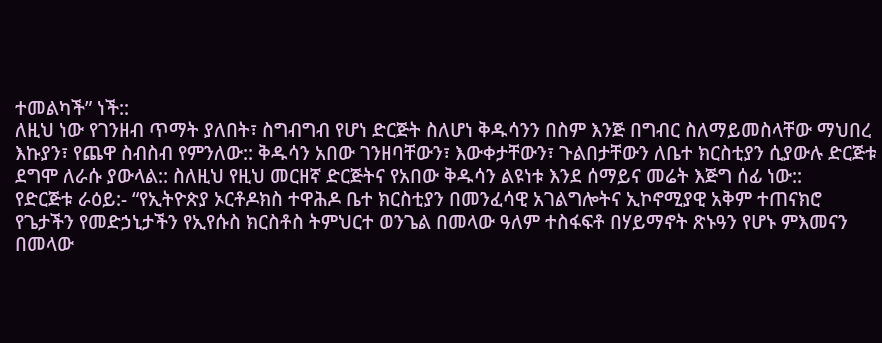ተመልካች” ነች::
ለዚህ ነው የገንዘብ ጥማት ያለበት፣ ስግብግብ የሆነ ድርጅት ስለሆነ ቅዱሳንን በስም እንጅ በግብር ስለማይመስላቸው ማህበረ እኩያን፣ የጨዋ ስብስብ የምንለው:: ቅዱሳን አበው ገንዘባቸውን፣ እውቀታቸውን፣ ጉልበታቸውን ለቤተ ክርስቲያን ሲያውሉ ድርጅቱ ደግሞ ለራሱ ያውላል:: ስለዚህ የዚህ መርዘኛ ድርጅትና የአበው ቅዱሳን ልዩነቱ እንደ ሰማይና መሬት እጅግ ሰፊ ነው::
የድርጅቱ ራዕይ:- “የኢትዮጵያ ኦርቶዶክስ ተዋሕዶ ቤተ ክርስቲያን በመንፈሳዊ አገልግሎትና ኢኮኖሚያዊ አቅም ተጠናክሮ የጌታችን የመድኃኒታችን የኢየሱስ ክርስቶስ ትምህርተ ወንጌል በመላው ዓለም ተስፋፍቶ በሃይማኖት ጽኑዓን የሆኑ ምእመናን በመላው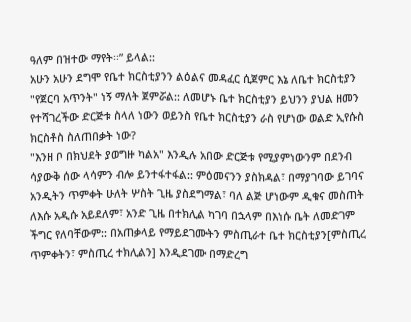ዓለም በዝተው ማየት፡፡” ይላል::
አሁን አሁን ደግሞ የቤተ ክርስቲያንን ልዕልና መዳፈር ሲጀምር እኔ ለቤተ ክርስቲያን "የጀርባ አጥንት" ነኝ ማለት ጀምሯል:: ለመሆኑ ቤተ ክርስቲያን ይህንን ያህል ዘመን የተሻገረችው ድርጅቱ ስላለ ነውን ወይንስ የቤተ ክርስቲያን ራስ የሆነው ወልድ ኢየሱስ ክርስቶስ ስለጠበቃት ነው?
"እንዘ ቦ በክህደት ያወግዙ ካልአ" እንዲሉ አበው ድርጅቱ የሚያምነውንም በደንብ ሳያውቅ ሰው ላሳምን ብሎ ይንተፋተፋል:: ምዕመናንን ያስክዳል፣ በማያገባው ይገባና አንዲትን ጥምቀት ሁለት ሦስት ጊዜ ያስደግማል፣ ባለ ልጅ ሆነውም ዲቁና መስጠት ለእሱ አዲሱ አይደለም፣ አንድ ጊዜ በተክሊል ካገባ በኋላም በእነሱ ቤት ለመድገም ችግር የለባቸውም:: በአጠቃላይ የማይደገሙትን ምስጢራተ ቤተ ክርስቲያን[ምስጢረ ጥምቀትን፣ ምስጢረ ተክሊልን] እንዲደገሙ በማድረግ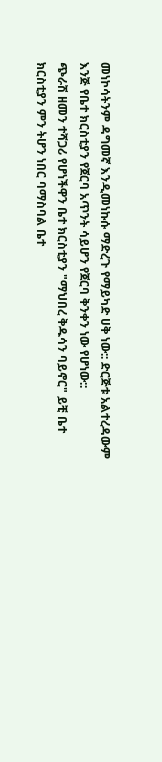መነኮሳትንም ዳግመኛ እንዲመነኩሱ ማድረጉ የማይካድ ሀቅ ነው:: ድርጅቱ አልተረዳውም እንጅ የቤተ ክርስቲያን የጀርባ አጥንት ሳይሆን የጀርባ ቅንቀን ነው የሆነው::
ጭራሽ ዘመን ተሻጋሪ የሆነችዋን ቤተ ክርስቲያን "ማህበረ ቅዱሳን ባይኖር" ይቺ ቤተ ክርስቲያን ምን ትሆን ነበር ባማስባል ቤተ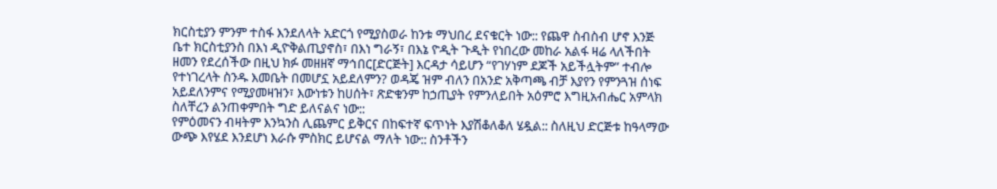ክርስቲያን ምንም ተስፋ እንደለላት አድርጎ የሚያስወራ ከንቱ ማህበረ ደናቁርት ነው:: የጨዋ ስብስብ ሆኖ እንጅ ቤተ ክርስቲያንስ በእነ ዲዮቅልጢያኖስ፣ በእነ ግራኝ፣ በእኔ ዮዲት ጉዲት የነበረው መከራ አልፋ ዛሬ ላለችበት ዘመን የደረሰችው በዚህ ክፉ መዘዘኛ ማኅበር[ድርጅት] እርዳታ ሳይሆን “የገሃነም ደጆች አይችሏትም” ተብሎ የተነገረላት ስንዱ እመቤት በመሆኗ አይደለምን? ወዳጄ ዝም ብለን በአንድ አቅጣጫ ብቻ እያየን የምንጓዝ ሰነፍ አይደለንምና የሚያመዛዝን፣ እውነቱን ከሀሰት፣ ጽድቁንም ከኃጢያት የምንለይበት አዕምሮ እግዚአብሔር አምላክ ስለቸረን ልንጠቀምበት ግድ ይለናልና ነው::
የምዕመናን ብዛትም እንኳንስ ሊጨምር ይቅርና በከፍተኛ ፍጥነት እያሽቆለቆለ ሄዷል:: ስለዚህ ድርጅቱ ከዓላማው ውጭ እየሄደ እንደሆነ እራሱ ምስክር ይሆናል ማለት ነው:: ስንቶችን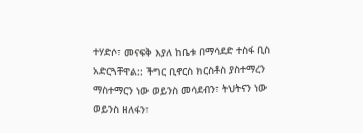ተሃድሶ፣ መናፍቅ እያለ ከቤቱ በማሳደድ ተስፋ ቢስ አድርጓቸዋል:: ችግር ቢኖርስ ክርስቶስ ያስተማረን ማስተማርን ነው ወይንስ መሳደብን፣ ትህትናን ነው ወይንስ ዘለፋን፣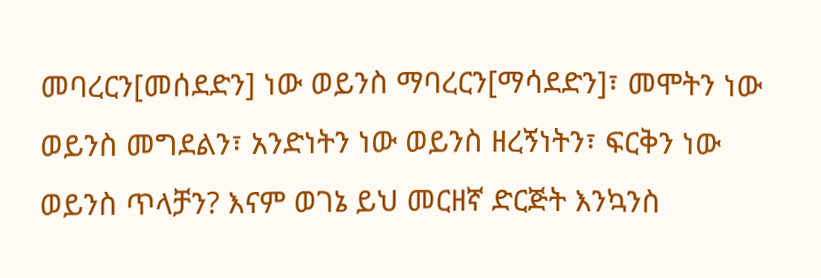መባረርን[መሰደድን] ነው ወይንስ ማባረርን[ማሳደድን]፣ መሞትን ነው ወይንስ መግደልን፣ አንድነትን ነው ወይንስ ዘረኝነትን፣ ፍርቅን ነው ወይንስ ጥላቻን? እናም ወገኔ ይህ መርዘኛ ድርጅት እንኳንስ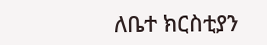ለቤተ ክርስቲያን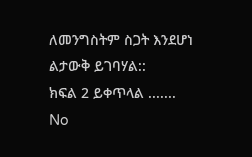ለመንግስትም ስጋት እንደሆነ ልታውቅ ይገባሃል::
ክፍል 2 ይቀጥላል .......
No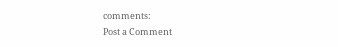comments:
Post a Comment